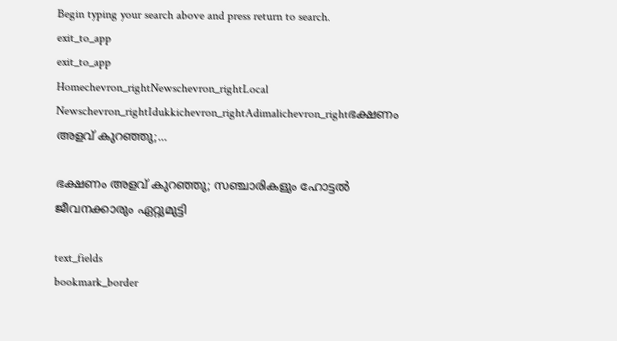Begin typing your search above and press return to search.
exit_to_app
exit_to_app
Homechevron_rightNewschevron_rightLocal Newschevron_rightIdukkichevron_rightAdimalichevron_rightഭക്ഷണം അളവ് കുറഞ്ഞു;...

ഭക്ഷണം അളവ് കുറഞ്ഞു; സഞ്ചാരികളും ഹോട്ടൽ ജീവനക്കാരും ഏറ്റുമുട്ടി

text_fields
bookmark_border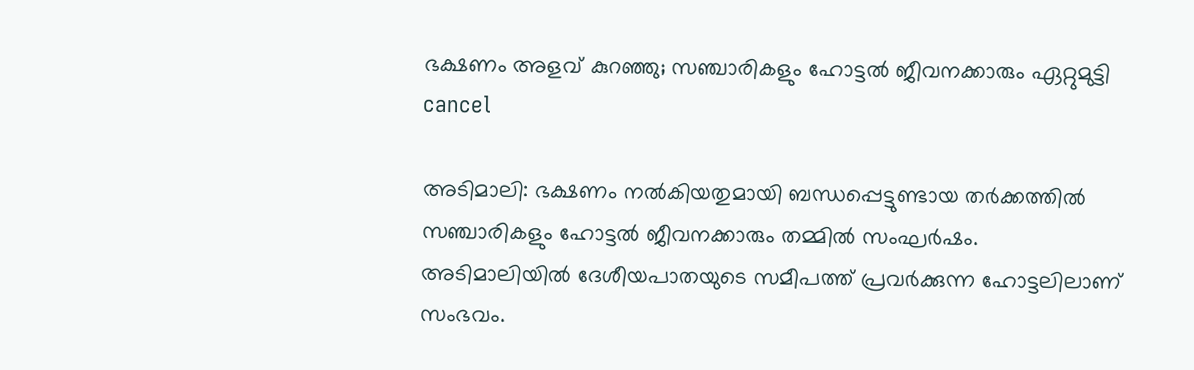ഭക്ഷണം അളവ് കുറഞ്ഞു; സഞ്ചാരികളും ഹോട്ടൽ ജീവനക്കാരും ഏറ്റുമുട്ടി
cancel

അടിമാലി: ഭക്ഷണം നൽകിയതുമായി ബന്ധപ്പെട്ടുണ്ടായ തർക്കത്തിൽ സഞ്ചാരികളും ഹോട്ടൽ ജീവനക്കാരും തമ്മിൽ സംഘർഷം. അടിമാലിയിൽ ദേശീയപാതയുടെ സമീപത്ത് പ്രവർക്കുന്ന ഹോട്ടലിലാണ് സംഭവം.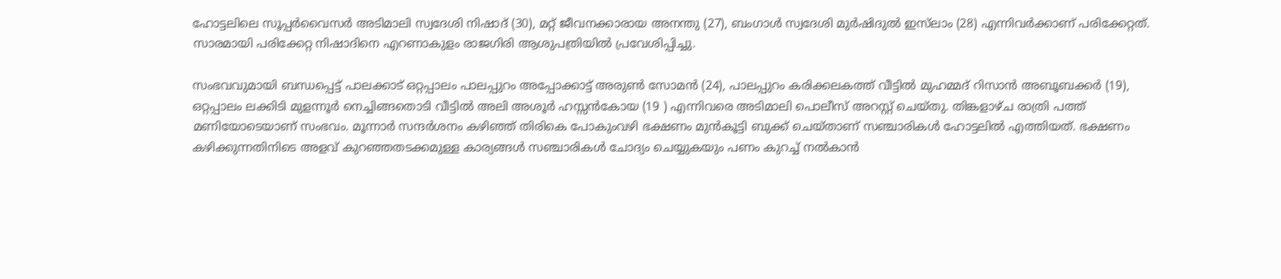ഹോട്ടലിലെ സൂപ്പർവൈസർ അടിമാലി സ്വദേശി നിഷാദ് (30), മറ്റ് ജീവനക്കാരായ അനന്തു (27), ബംഗാൾ സ്വദേശി മുർഷിദുൽ ഇസ്‌ലാം (28) എന്നിവർക്കാണ് പരിക്കേറ്റത്. സാരമായി പരിക്കേറ്റ നിഷാദിനെ എറണാകുളം രാജഗിരി ആശുപത്രിയിൽ പ്രവേശിപ്പിച്ചു.

സംഭവവുമായി ബന്ധപ്പെട്ട് പാലക്കാട് ഒറ്റപ്പാലം പാലപ്പുറം അപ്പോക്കാട്ട് അരുൺ സോമൻ (24), പാലപ്പുറം കരിക്കലകത്ത് വീട്ടിൽ മുഹമ്മദ് റിസാൻ അബൂബക്കർ (19), ഒറ്റപ്പാലം ലക്കിടി മുളന്നൂർ നെച്ചിങ്ങതൊടി വീട്ടിൽ അലി അശൂർ ഹസ്സൻകോയ (19 ) എന്നിവരെ അടിമാലി പൊലീസ് അറസ്റ്റ് ചെയ്തു. തിങ്കളാഴ്ച രാത്രി പത്ത് മണിയോടെയാണ് സംഭവം. മൂന്നാർ സന്ദർശനം കഴിഞ്ഞ് തിരികെ പോകുംവഴി ഭക്ഷണം മുൻകൂട്ടി ബുക്ക് ചെയ്താണ് സഞ്ചാരികൾ ഹോട്ടലിൽ എത്തിയത്. ഭക്ഷണം കഴിക്കുന്നതിനിടെ അളവ് കുറഞ്ഞതടക്കമുള്ള കാര്യങ്ങൾ സഞ്ചാരികൾ ചോദ്യം ചെയ്യുകയും പണം കുറച്ച് നൽകാൻ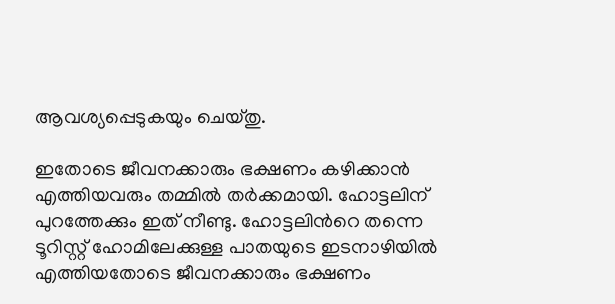ആവശ്യപ്പെടുകയും ചെയ്തു.

ഇതോടെ ജീവനക്കാരും ഭക്ഷണം കഴിക്കാൻ എത്തിയവരും തമ്മിൽ തർക്കമായി. ഹോട്ടലിന് പുറത്തേക്കും ഇത് നീണ്ടു. ഹോട്ടലിന്‍റെ തന്നെ ടൂറിസ്റ്റ് ഹോമിലേക്കുള്ള പാതയുടെ ഇടനാഴിയിൽ എത്തിയതോടെ ജീവനക്കാരും ഭക്ഷണം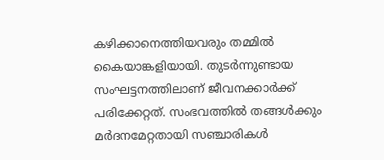കഴിക്കാനെത്തിയവരും തമ്മിൽ കൈയാങ്കളിയായി. തുടർന്നുണ്ടായ സംഘട്ടനത്തിലാണ് ജീവനക്കാർക്ക് പരിക്കേറ്റത്. സംഭവത്തിൽ തങ്ങൾക്കും മർദനമേറ്റതായി സഞ്ചാരികൾ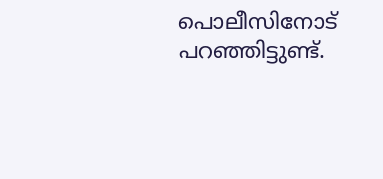പൊലീസിനോട് പറഞ്ഞിട്ടുണ്ട്.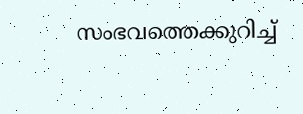സംഭവത്തെക്കുറിച്ച്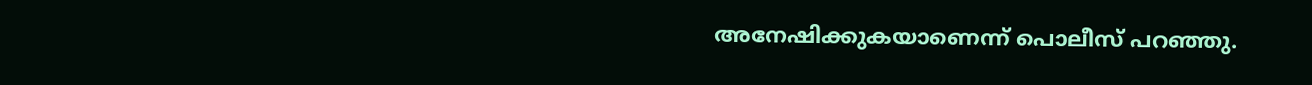അനേഷിക്കുകയാണെന്ന് പൊലീസ് പറഞ്ഞു.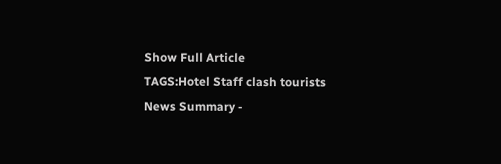Show Full Article
TAGS:Hotel Staff clash tourists
News Summary -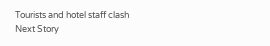Tourists and hotel staff clash
Next Story